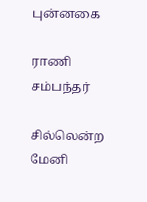புன்னகை

ராணி சம்பந்தர்

சில்லென்ற மேனி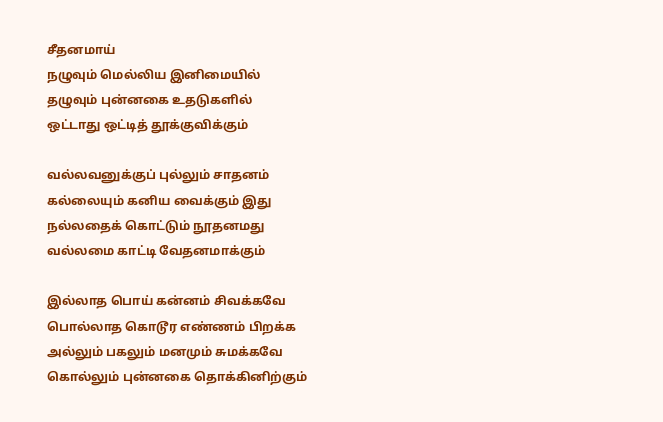சீதனமாய்
நழுவும் மெல்லிய இனிமையில்
தழுவும் புன்னகை உதடுகளில்
ஒட்டாது ஒட்டித் தூக்குவிக்கும்

வல்லவனுக்குப் புல்லும் சாதனம்
கல்லையும் கனிய வைக்கும் இது
நல்லதைக் கொட்டும் நூதனமது
வல்லமை காட்டி வேதனமாக்கும்

இல்லாத பொய் கன்னம் சிவக்கவே
பொல்லாத கொடூர எண்ணம் பிறக்க
அல்லும் பகலும் மனமும் சுமக்கவே
கொல்லும் புன்னகை தொக்கினிற்கும்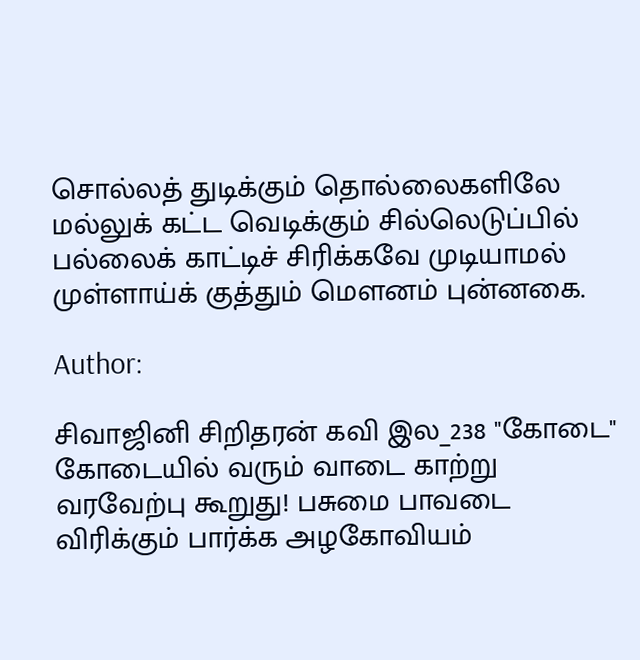சொல்லத் துடிக்கும் தொல்லைகளிலே
மல்லுக் கட்ட வெடிக்கும் சில்லெடுப்பில்
பல்லைக் காட்டிச் சிரிக்கவே முடியாமல்
முள்ளாய்க் குத்தும் மௌனம் புன்னகை.

Author:

சிவாஜினி சிறிதரன் கவி இல_238 "கோடை" கோடையில் வரும் வாடை காற்று வரவேற்பு கூறுது! பசுமை பாவடை விரிக்கும் பார்க்க அழகோவியம்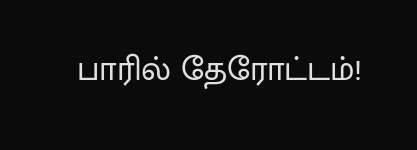பாரில் தேரோட்டம்!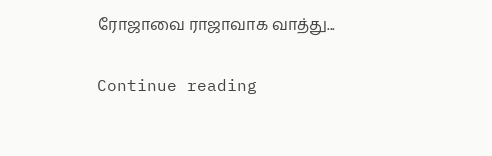ரோஜாவை ராஜாவாக வாத்து...

Continue reading